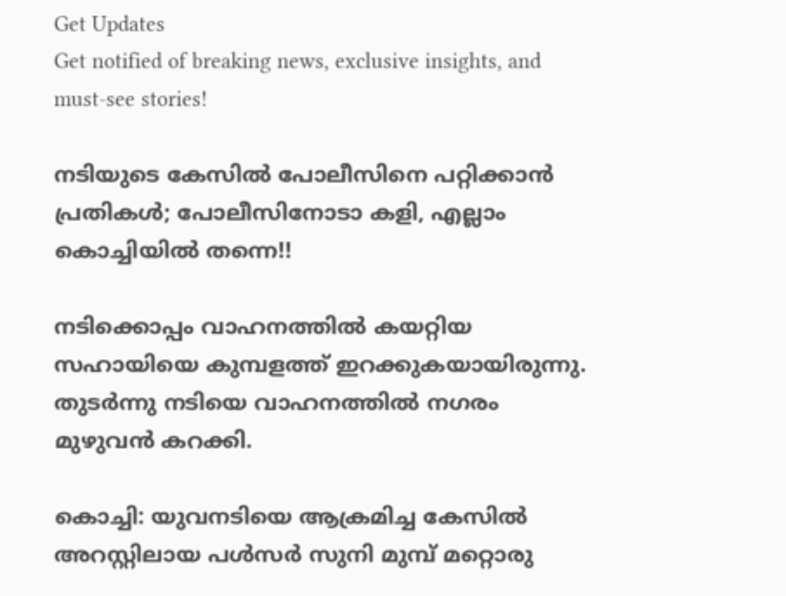Get Updates
Get notified of breaking news, exclusive insights, and must-see stories!

നടിയുടെ കേസില്‍ പോലീസിനെ പറ്റിക്കാന്‍ പ്രതികള്‍; പോലീസിനോടാ കളി, എല്ലാം കൊച്ചിയില്‍ തന്നെ!!

നടിക്കൊപ്പം വാഹനത്തില്‍ കയറ്റിയ സഹായിയെ കുമ്പളത്ത് ഇറക്കുകയായിരുന്നു. തുടര്‍ന്നു നടിയെ വാഹനത്തില്‍ നഗരം മുഴുവന്‍ കറക്കി.

കൊച്ചി: യുവനടിയെ ആക്രമിച്ച കേസില്‍ അറസ്റ്റിലായ പള്‍സര്‍ സുനി മുമ്പ് മറ്റൊരു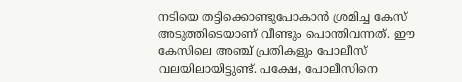നടിയെ തട്ടിക്കൊണ്ടുപോകാന്‍ ശ്രമിച്ച കേസ് അടുത്തിടെയാണ് വീണ്ടും പൊന്തിവന്നത്. ഈ കേസിലെ അഞ്ച് പ്രതികളും പോലീസ് വലയിലായിട്ടുണ്ട്. പക്ഷേ, പോലീസിനെ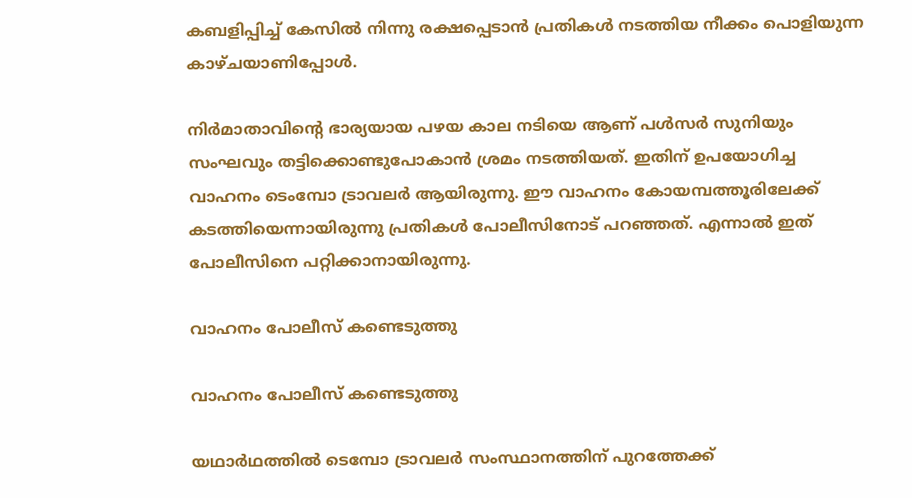കബളിപ്പിച്ച് കേസില്‍ നിന്നു രക്ഷപ്പെടാന്‍ പ്രതികള്‍ നടത്തിയ നീക്കം പൊളിയുന്ന കാഴ്ചയാണിപ്പോള്‍.

നിര്‍മാതാവിന്റെ ഭാര്യയായ പഴയ കാല നടിയെ ആണ് പള്‍സര്‍ സുനിയും സംഘവും തട്ടിക്കൊണ്ടുപോകാന്‍ ശ്രമം നടത്തിയത്. ഇതിന് ഉപയോഗിച്ച വാഹനം ടെംമ്പോ ട്രാവലര്‍ ആയിരുന്നു. ഈ വാഹനം കോയമ്പത്തൂരിലേക്ക് കടത്തിയെന്നായിരുന്നു പ്രതികള്‍ പോലീസിനോട് പറഞ്ഞത്. എന്നാല്‍ ഇത് പോലീസിനെ പറ്റിക്കാനായിരുന്നു.

വാഹനം പോലീസ് കണ്ടെടുത്തു

വാഹനം പോലീസ് കണ്ടെടുത്തു

യഥാര്‍ഥത്തില്‍ ടെമ്പോ ട്രാവലര്‍ സംസ്ഥാനത്തിന് പുറത്തേക്ക്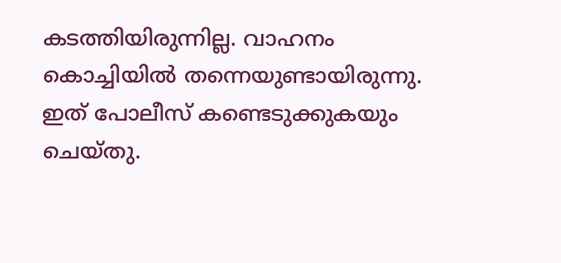കടത്തിയിരുന്നില്ല. വാഹനം കൊച്ചിയില്‍ തന്നെയുണ്ടായിരുന്നു. ഇത് പോലീസ് കണ്ടെടുക്കുകയും ചെയ്തു.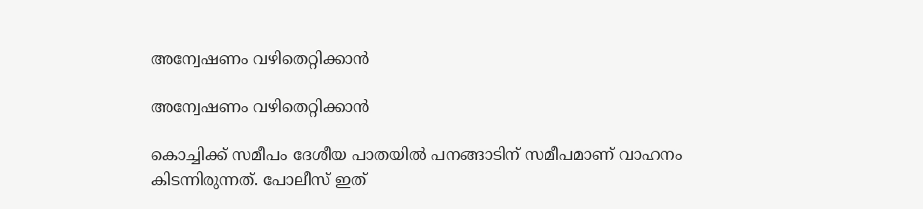അന്വേഷണം വഴിതെറ്റിക്കാന്‍

അന്വേഷണം വഴിതെറ്റിക്കാന്‍

കൊച്ചിക്ക് സമീപം ദേശീയ പാതയില്‍ പനങ്ങാടിന് സമീപമാണ് വാഹനം കിടന്നിരുന്നത്. പോലീസ് ഇത്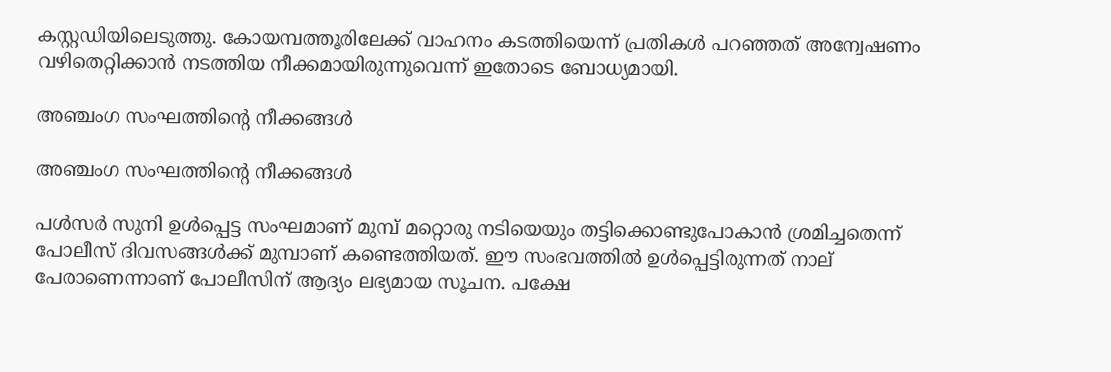കസ്റ്റഡിയിലെടുത്തു. കോയമ്പത്തൂരിലേക്ക് വാഹനം കടത്തിയെന്ന് പ്രതികള്‍ പറഞ്ഞത് അന്വേഷണം വഴിതെറ്റിക്കാന്‍ നടത്തിയ നീക്കമായിരുന്നുവെന്ന് ഇതോടെ ബോധ്യമായി.

അഞ്ചംഗ സംഘത്തിന്റെ നീക്കങ്ങള്‍

അഞ്ചംഗ സംഘത്തിന്റെ നീക്കങ്ങള്‍

പള്‍സര്‍ സുനി ഉള്‍പ്പെട്ട സംഘമാണ് മുമ്പ് മറ്റൊരു നടിയെയും തട്ടിക്കൊണ്ടുപോകാന്‍ ശ്രമിച്ചതെന്ന് പോലീസ് ദിവസങ്ങള്‍ക്ക് മുമ്പാണ് കണ്ടെത്തിയത്. ഈ സംഭവത്തില്‍ ഉള്‍പ്പെട്ടിരുന്നത് നാല് പേരാണെന്നാണ് പോലീസിന് ആദ്യം ലഭ്യമായ സൂചന. പക്ഷേ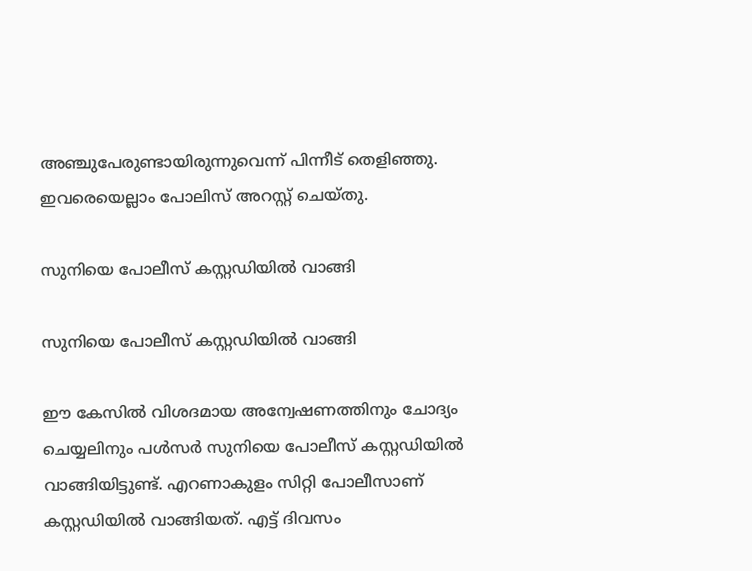അഞ്ചുപേരുണ്ടായിരുന്നുവെന്ന് പിന്നീട് തെളിഞ്ഞു. ഇവരെയെല്ലാം പോലിസ് അറസ്റ്റ് ചെയ്തു.

സുനിയെ പോലീസ് കസ്റ്റഡിയില്‍ വാങ്ങി

സുനിയെ പോലീസ് കസ്റ്റഡിയില്‍ വാങ്ങി

ഈ കേസില്‍ വിശദമായ അന്വേഷണത്തിനും ചോദ്യം ചെയ്യലിനും പള്‍സര്‍ സുനിയെ പോലീസ് കസ്റ്റഡിയില്‍ വാങ്ങിയിട്ടുണ്ട്. എറണാകുളം സിറ്റി പോലീസാണ് കസ്റ്റഡിയില്‍ വാങ്ങിയത്. എട്ട് ദിവസം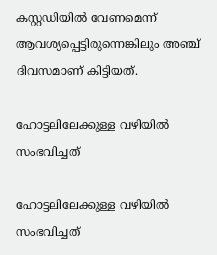കസ്റ്റഡിയില്‍ വേണമെന്ന് ആവശ്യപ്പെട്ടിരുന്നെങ്കിലും അഞ്ച് ദിവസമാണ് കിട്ടിയത്.

ഹോട്ടലിലേക്കുള്ള വഴിയില്‍ സംഭവിച്ചത്

ഹോട്ടലിലേക്കുള്ള വഴിയില്‍ സംഭവിച്ചത്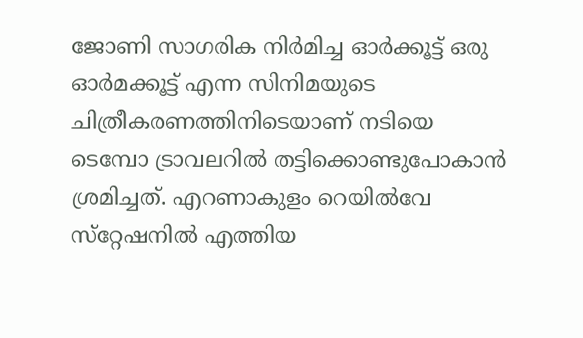ജോണി സാഗരിക നിര്‍മിച്ച ഓര്‍ക്കൂട്ട് ഒരു ഓര്‍മക്കൂട്ട് എന്ന സിനിമയുടെ ചിത്രീകരണത്തിനിടെയാണ് നടിയെ ടെമ്പോ ട്രാവലറില്‍ തട്ടിക്കൊണ്ടുപോകാന്‍ ശ്രമിച്ചത്. എറണാകുളം റെയില്‍വേ സ്‌റ്റേഷനില്‍ എത്തിയ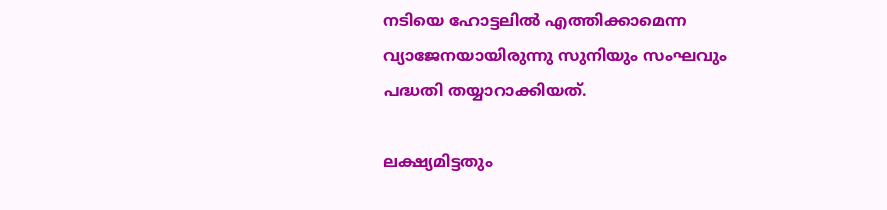നടിയെ ഹോട്ടലില്‍ എത്തിക്കാമെന്ന വ്യാജേനയായിരുന്നു സുനിയും സംഘവും പദ്ധതി തയ്യാറാക്കിയത്.

ലക്ഷ്യമിട്ടതും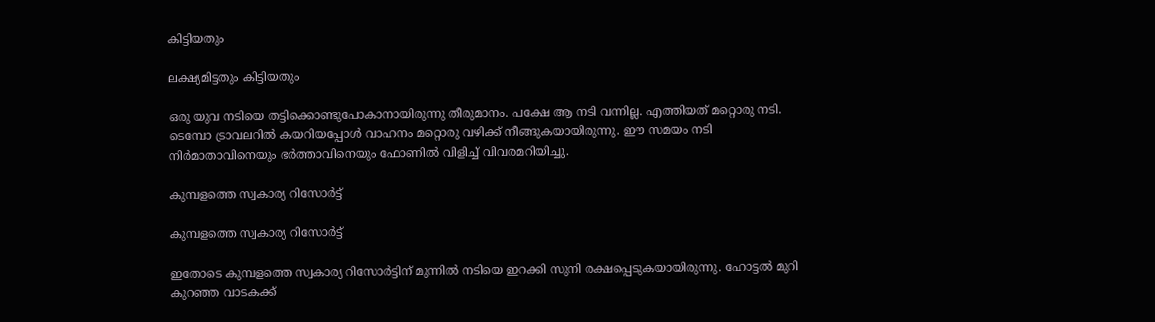കിട്ടിയതും

ലക്ഷ്യമിട്ടതും കിട്ടിയതും

ഒരു യുവ നടിയെ തട്ടിക്കൊണ്ടുപോകാനായിരുന്നു തീരുമാനം. പക്ഷേ ആ നടി വന്നില്ല. എത്തിയത് മറ്റൊരു നടി. ടെമ്പോ ട്രാവലറില്‍ കയറിയപ്പോള്‍ വാഹനം മറ്റൊരു വഴിക്ക് നീങ്ങുകയായിരുന്നു. ഈ സമയം നടി നിര്‍മാതാവിനെയും ഭര്‍ത്താവിനെയും ഫോണില്‍ വിളിച്ച് വിവരമറിയിച്ചു.

കുമ്പളത്തെ സ്വകാര്യ റിസോര്‍ട്ട്

കുമ്പളത്തെ സ്വകാര്യ റിസോര്‍ട്ട്

ഇതോടെ കുമ്പളത്തെ സ്വകാര്യ റിസോര്‍ട്ടിന് മുന്നില്‍ നടിയെ ഇറക്കി സുനി രക്ഷപ്പെടുകയായിരുന്നു. ഹോട്ടല്‍ മുറി കുറഞ്ഞ വാടകക്ക്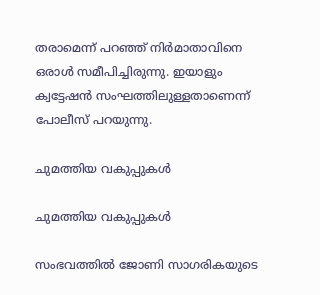തരാമെന്ന് പറഞ്ഞ് നിര്‍മാതാവിനെ ഒരാള്‍ സമീപിച്ചിരുന്നു. ഇയാളും ക്വട്ടേഷന്‍ സംഘത്തിലുള്ളതാണെന്ന് പോലീസ് പറയുന്നു.

ചുമത്തിയ വകുപ്പുകള്‍

ചുമത്തിയ വകുപ്പുകള്‍

സംഭവത്തില്‍ ജോണി സാഗരികയുടെ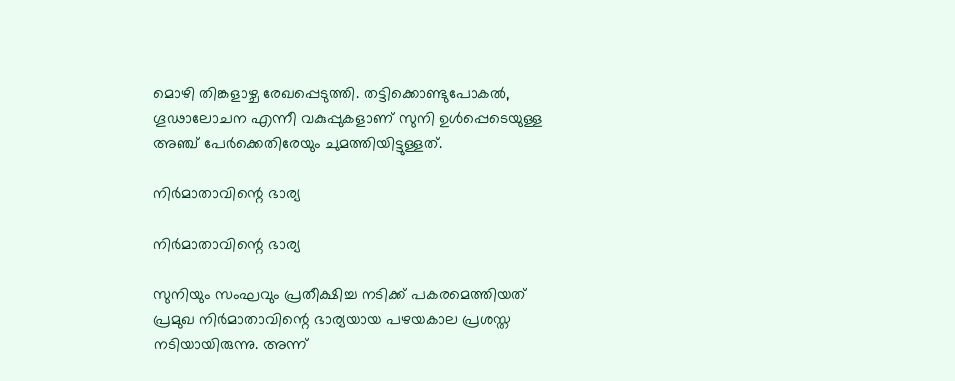മൊഴി തിങ്കളാഴ്ച രേഖപ്പെടുത്തി. തട്ടിക്കൊണ്ടുപോകല്‍, ഗൂഢാലോചന എന്നീ വകുപ്പുകളാണ് സുനി ഉള്‍പ്പെടെയുള്ള അഞ്ച് പേര്‍ക്കെതിരേയും ചുമത്തിയിട്ടുള്ളത്.

നിര്‍മാതാവിന്റെ ഭാര്യ

നിര്‍മാതാവിന്റെ ഭാര്യ

സുനിയും സംഘവും പ്രതീക്ഷിച്ച നടിക്ക് പകരമെത്തിയത് പ്രമുഖ നിര്‍മാതാവിന്റെ ഭാര്യയായ പഴയകാല പ്രശസ്ത നടിയായിരുന്നു. അന്ന്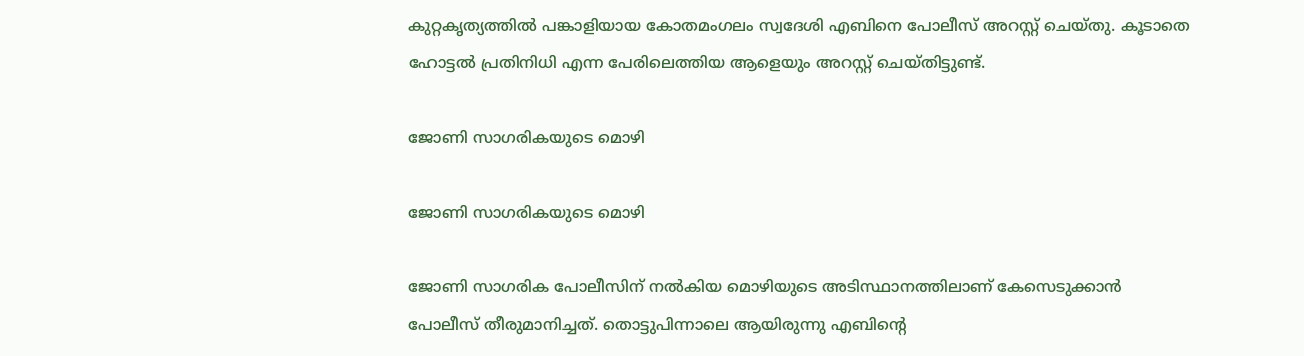കുറ്റകൃത്യത്തില്‍ പങ്കാളിയായ കോതമംഗലം സ്വദേശി എബിനെ പോലീസ് അറസ്റ്റ് ചെയ്തു. കൂടാതെ ഹോട്ടല്‍ പ്രതിനിധി എന്ന പേരിലെത്തിയ ആളെയും അറസ്റ്റ് ചെയ്തിട്ടുണ്ട്.

ജോണി സാഗരികയുടെ മൊഴി

ജോണി സാഗരികയുടെ മൊഴി

ജോണി സാഗരിക പോലീസിന് നല്‍കിയ മൊഴിയുടെ അടിസ്ഥാനത്തിലാണ് കേസെടുക്കാന്‍ പോലീസ് തീരുമാനിച്ചത്. തൊട്ടുപിന്നാലെ ആയിരുന്നു എബിന്റെ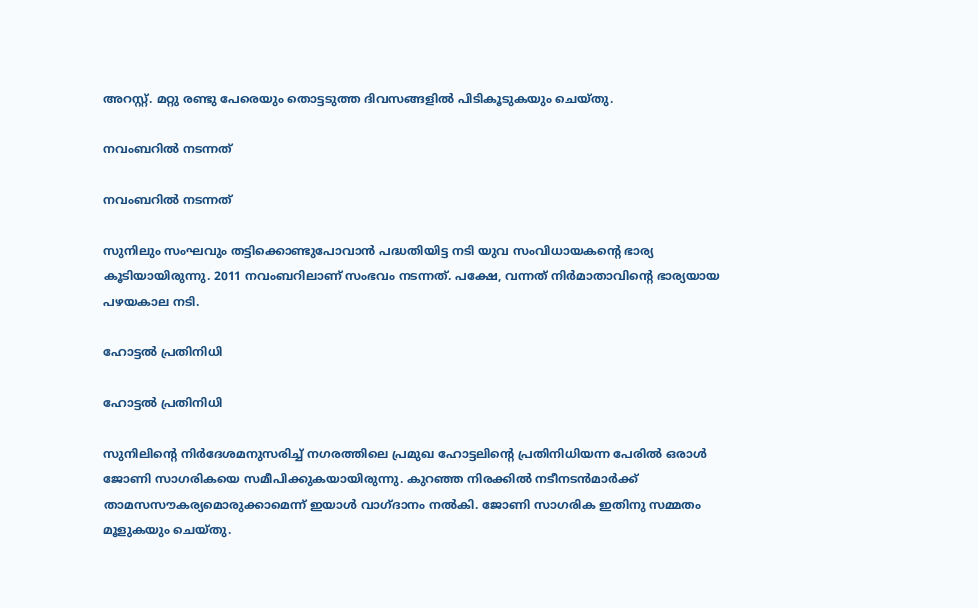അറസ്റ്റ്. മറ്റു രണ്ടു പേരെയും തൊട്ടടുത്ത ദിവസങ്ങളില്‍ പിടികൂടുകയും ചെയ്തു.

നവംബറില്‍ നടന്നത്

നവംബറില്‍ നടന്നത്

സുനിലും സംഘവും തട്ടിക്കൊണ്ടുപോവാന്‍ പദ്ധതിയിട്ട നടി യുവ സംവിധായകന്റെ ഭാര്യ കൂടിയായിരുന്നു. 2011 നവംബറിലാണ് സംഭവം നടന്നത്. പക്ഷേ, വന്നത് നിര്‍മാതാവിന്റെ ഭാര്യയായ പഴയകാല നടി.

ഹോട്ടല്‍ പ്രതിനിധി

ഹോട്ടല്‍ പ്രതിനിധി

സുനിലിന്റെ നിര്‍ദേശമനുസരിച്ച് നഗരത്തിലെ പ്രമുഖ ഹോട്ടലിന്റെ പ്രതിനിധിയന്ന പേരില്‍ ഒരാള്‍ ജോണി സാഗരികയെ സമീപിക്കുകയായിരുന്നു. കുറഞ്ഞ നിരക്കില്‍ നടീനടന്‍മാര്‍ക്ക് താമസസൗകര്യമൊരുക്കാമെന്ന് ഇയാള്‍ വാഗ്ദാനം നല്‍കി. ജോണി സാഗരിക ഇതിനു സമ്മതം മൂളുകയും ചെയ്തു.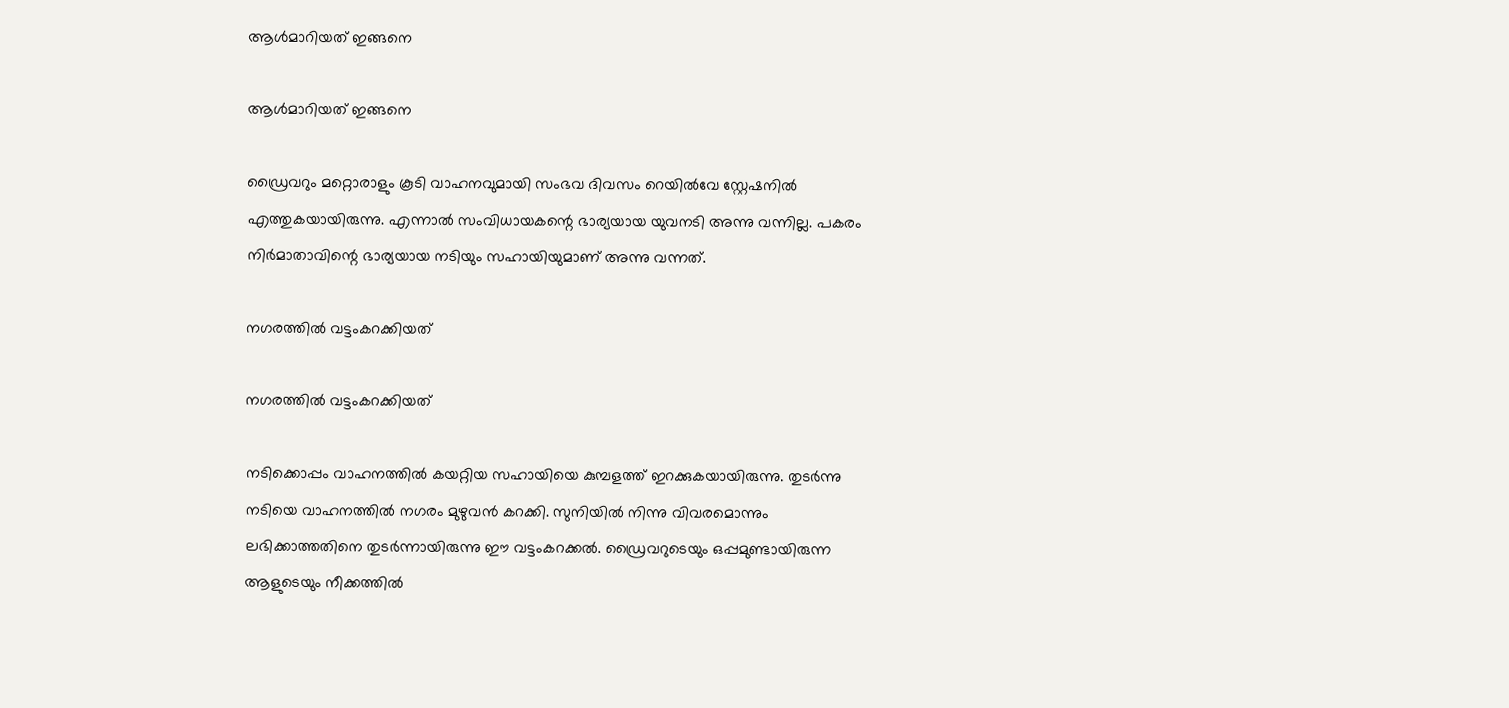ആള്‍മാറിയത് ഇങ്ങനെ

ആള്‍മാറിയത് ഇങ്ങനെ

ഡ്രൈവറും മറ്റൊരാളും കൂടി വാഹനവുമായി സംഭവ ദിവസം റെയില്‍വേ സ്റ്റേഷനില്‍ എത്തുകയായിരുന്നു. എന്നാല്‍ സംവിധായകന്റെ ഭാര്യയായ യുവനടി അന്നു വന്നില്ല. പകരം നിര്‍മാതാവിന്റെ ഭാര്യയായ നടിയും സഹായിയുമാണ് അന്നു വന്നത്.

നഗരത്തില്‍ വട്ടംകറക്കിയത്

നഗരത്തില്‍ വട്ടംകറക്കിയത്

നടിക്കൊപ്പം വാഹനത്തില്‍ കയറ്റിയ സഹായിയെ കുമ്പളത്ത് ഇറക്കുകയായിരുന്നു. തുടര്‍ന്നു നടിയെ വാഹനത്തില്‍ നഗരം മുഴുവന്‍ കറക്കി. സുനിയില്‍ നിന്നു വിവരമൊന്നും ലഭിക്കാത്തതിനെ തുടര്‍ന്നായിരുന്നു ഈ വട്ടംകറക്കല്‍. ഡ്രൈവറുടെയും ഒപ്പമുണ്ടായിരുന്ന ആളുടെയും നീക്കത്തില്‍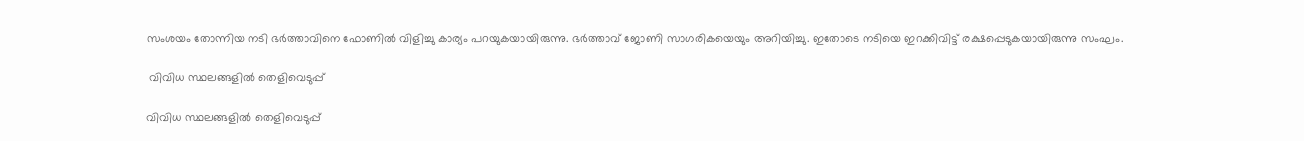സംശയം തോന്നിയ നടി ഭര്‍ത്താവിനെ ഫോണില്‍ വിളിച്ചു കാര്യം പറയുകയായിരുന്നു. ഭര്‍ത്താവ് ജോണി സാഗരികയെയും അറിയിച്ചു. ഇതോടെ നടിയെ ഇറക്കിവിട്ട് രക്ഷപ്പെടുകയായിരുന്നു സംഘം.

 വിവിധ സ്ഥലങ്ങളില്‍ തെളിവെടുപ്പ്

വിവിധ സ്ഥലങ്ങളില്‍ തെളിവെടുപ്പ്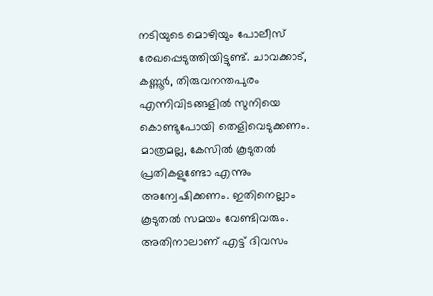നടിയുടെ മൊഴിയും പോലീസ് രേഖപ്പെടുത്തിയിട്ടുണ്ട്. ചാവക്കാട്, കണ്ണൂര്‍, തിരുവനന്തപുരം എന്നിവിടങ്ങളില്‍ സുനിയെ കൊണ്ടുപോയി തെളിവെടുക്കണം. മാത്രമല്ല, കേസില്‍ കൂടുതല്‍ പ്രതികളുണ്ടോ എന്നും അന്വേഷിക്കണം. ഇതിനെല്ലാം കൂടുതല്‍ സമയം വേണ്ടിവരും. അതിനാലാണ് എട്ട് ദിവസം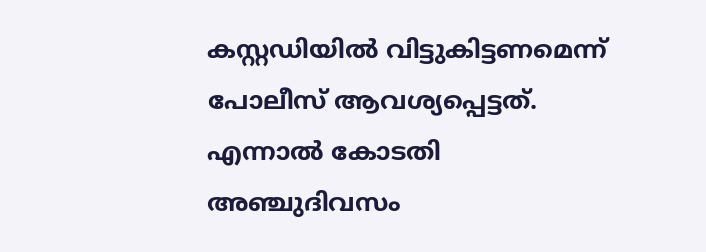കസ്റ്റഡിയില്‍ വിട്ടുകിട്ടണമെന്ന് പോലീസ് ആവശ്യപ്പെട്ടത്. എന്നാല്‍ കോടതി അഞ്ചുദിവസം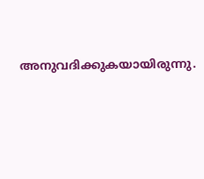അനുവദിക്കുകയായിരുന്നു.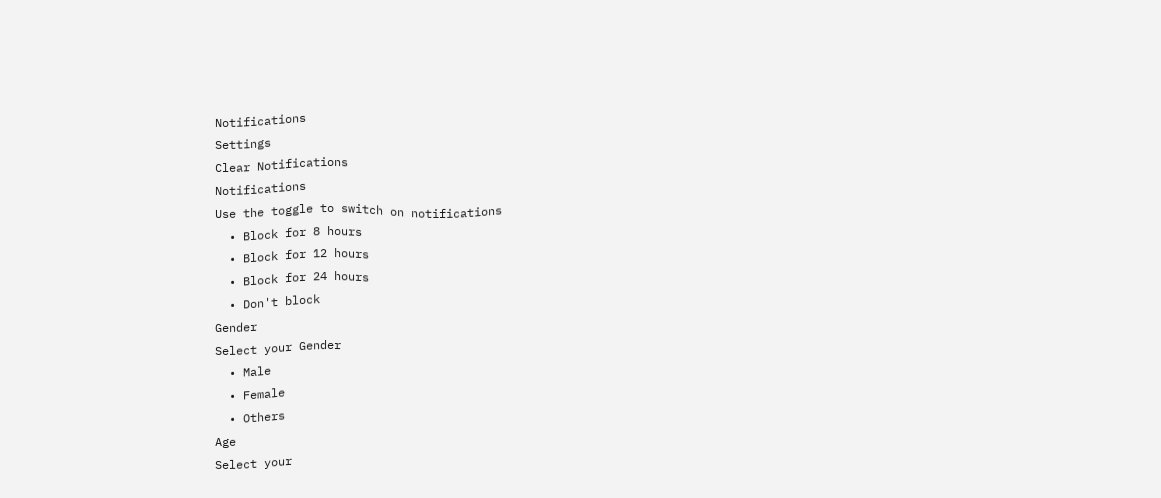Notifications
Settings
Clear Notifications
Notifications
Use the toggle to switch on notifications
  • Block for 8 hours
  • Block for 12 hours
  • Block for 24 hours
  • Don't block
Gender
Select your Gender
  • Male
  • Female
  • Others
Age
Select your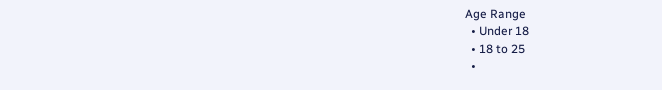Age Range
  • Under 18
  • 18 to 25
  •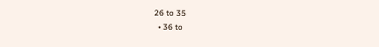26 to 35
  • 36 to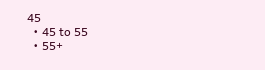45
  • 45 to 55
  • 55+